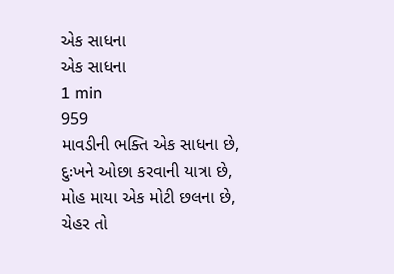એક સાધના
એક સાધના
1 min
959
માવડીની ભક્તિ એક સાધના છે,
દુઃખને ઓછા કરવાની યાત્રા છે,
મોહ માયા એક મોટી છલના છે,
ચેહર તો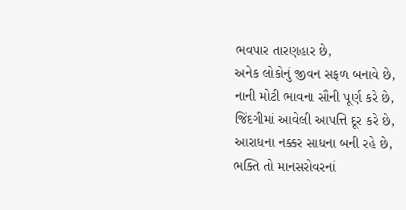ભવપાર તારણહાર છે,
અનેક લોકોનું જીવન સફળ બનાવે છે,
નાની મોટી ભાવના સૌની પૂર્ણ કરે છે,
જિંદગીમાં આવેલી આપત્તિ દૂર કરે છે,
આરાધના નક્કર સાધના બની રહે છે,
ભક્તિ તો માનસરોવરનાં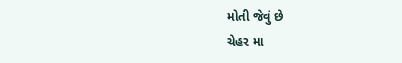મોતી જેવું છે
ચેહર મા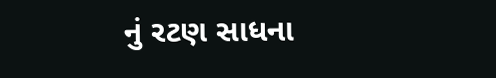નું રટણ સાધના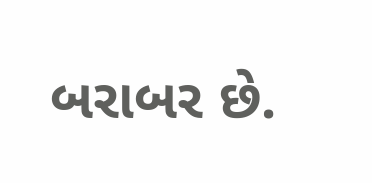બરાબર છે.